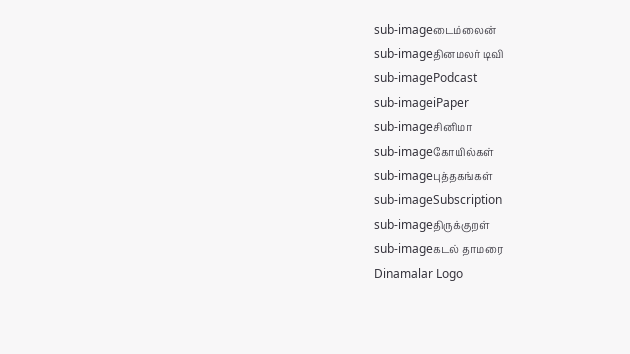sub-imageடைம்லைன்
sub-imageதினமலர் டிவி
sub-imagePodcast
sub-imageiPaper
sub-imageசினிமா
sub-imageகோயில்கள்
sub-imageபுத்தகங்கள்
sub-imageSubscription
sub-imageதிருக்குறள்
sub-imageகடல் தாமரை
Dinamalar Logo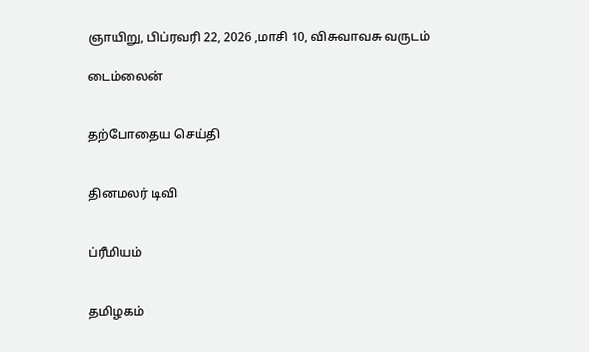ஞாயிறு, பிப்ரவரி 22, 2026 ,மாசி 10, விசுவாவசு வருடம்

டைம்லைன்


தற்போதைய செய்தி


தினமலர் டிவி


ப்ரீமியம்


தமிழகம்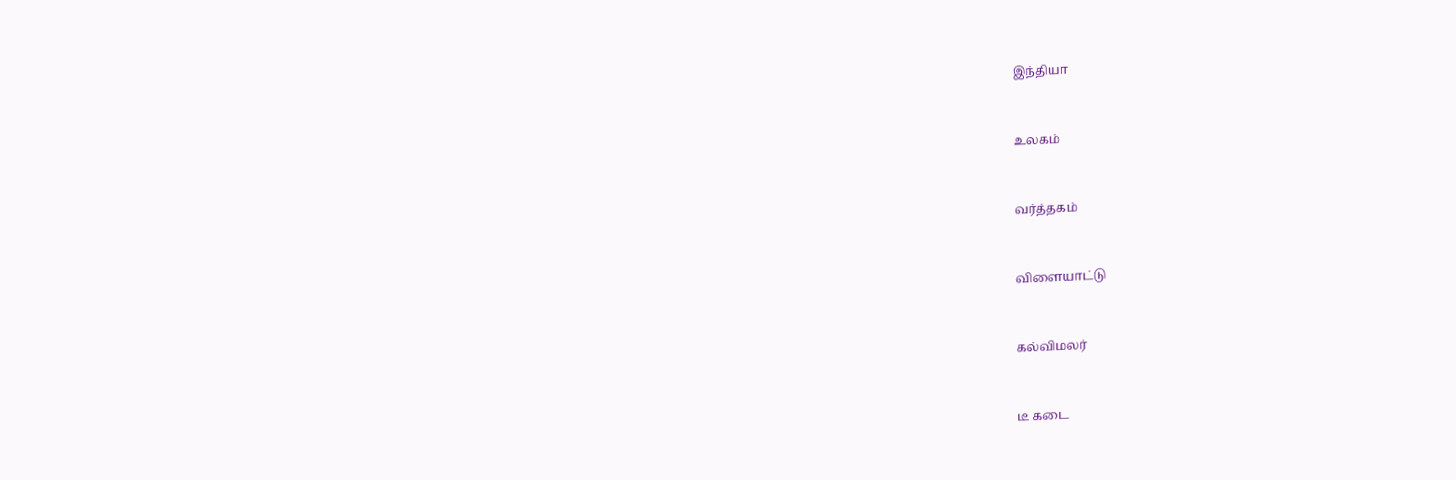இந்தியா


உலகம்


வர்த்தகம்


விளையாட்டு


கல்விமலர்


டீ கடை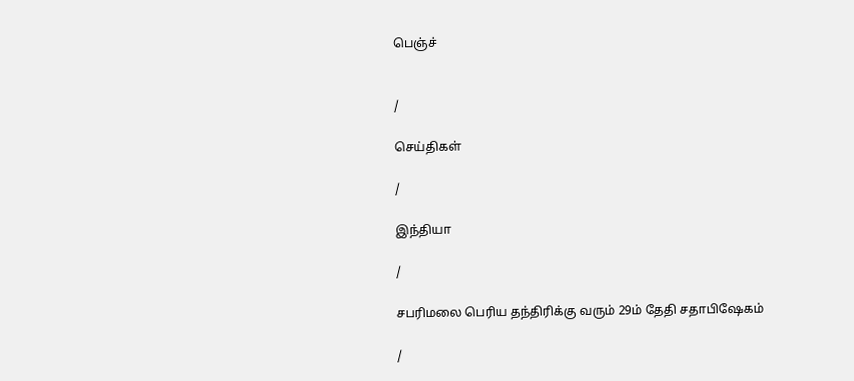பெஞ்ச்


/

செய்திகள்

/

இந்தியா

/

சபரிமலை பெரிய தந்திரிக்கு வரும் 29ம் தேதி சதாபிஷேகம்

/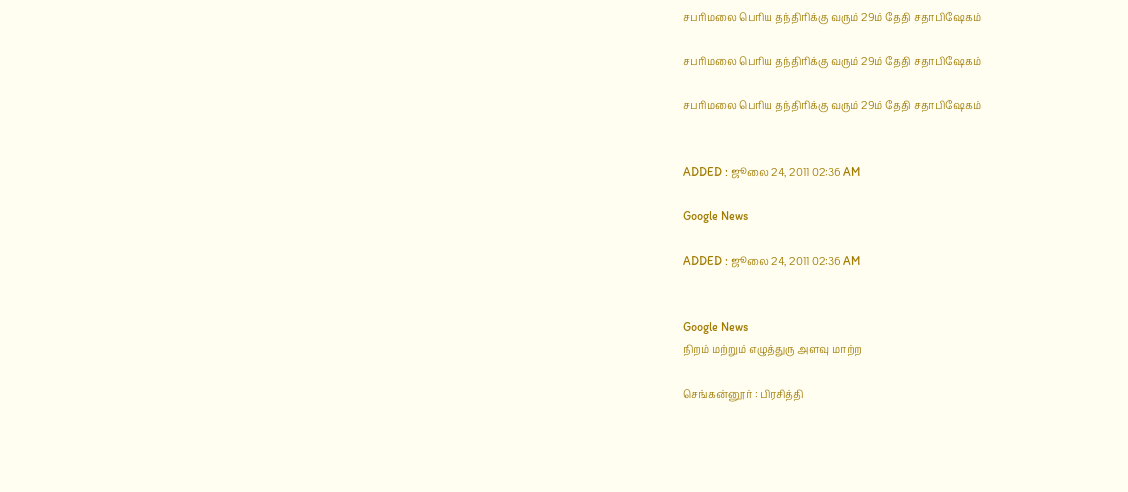சபரிமலை பெரிய தந்திரிக்கு வரும் 29ம் தேதி சதாபிஷேகம்

சபரிமலை பெரிய தந்திரிக்கு வரும் 29ம் தேதி சதாபிஷேகம்

சபரிமலை பெரிய தந்திரிக்கு வரும் 29ம் தேதி சதாபிஷேகம்


ADDED : ஜூலை 24, 2011 02:36 AM

Google News

ADDED : ஜூலை 24, 2011 02:36 AM


Google News
நிறம் மற்றும் எழுத்துரு அளவு மாற்ற

செங்கன்னூர் : பிரசித்தி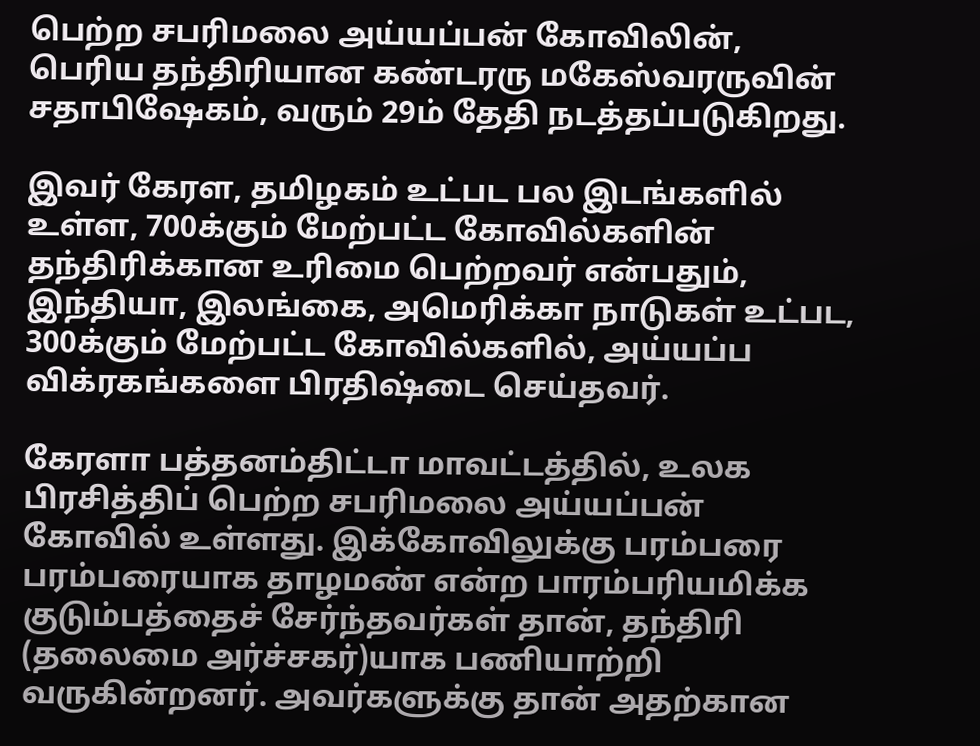பெற்ற சபரிமலை அய்யப்பன் கோவிலின், பெரிய தந்திரியான கண்டரரு மகேஸ்வரருவின் சதாபிஷேகம், வரும் 29ம் தேதி நடத்தப்படுகிறது.

இவர் கேரள, தமிழகம் உட்பட பல இடங்களில் உள்ள, 700க்கும் மேற்பட்ட கோவில்களின் தந்திரிக்கான உரிமை பெற்றவர் என்பதும், இந்தியா, இலங்கை, அமெரிக்கா நாடுகள் உட்பட, 300க்கும் மேற்பட்ட கோவில்களில், அய்யப்ப விக்ரகங்களை பிரதிஷ்டை செய்தவர்.

கேரளா பத்தனம்திட்டா மாவட்டத்தில், உலக பிரசித்திப் பெற்ற சபரிமலை அய்யப்பன் கோவில் உள்ளது. இக்கோவிலுக்கு பரம்பரை பரம்பரையாக தாழமண் என்ற பாரம்பரியமிக்க குடும்பத்தைச் சேர்ந்தவர்கள் தான், தந்திரி (தலைமை அர்ச்சகர்)யாக பணியாற்றி வருகின்றனர். அவர்களுக்கு தான் அதற்கான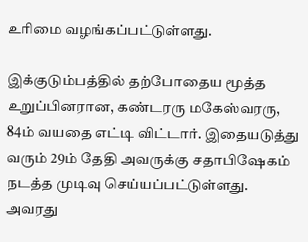உரிமை வழங்கப்பட்டுள்ளது.

இக்குடும்பத்தில் தற்போதைய மூத்த உறுப்பினரான, கண்டரரு மகேஸ்வரரு, 84ம் வயதை எட்டி விட்டார். இதையடுத்து வரும் 29ம் தேதி அவருக்கு சதாபிஷேகம் நடத்த முடிவு செய்யப்பட்டுள்ளது. அவரது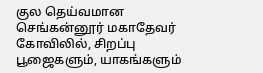குல தெய்வமான செங்கன்னூர் மகாதேவர் கோவிலில், சிறப்பு பூஜைகளும், யாகங்களும்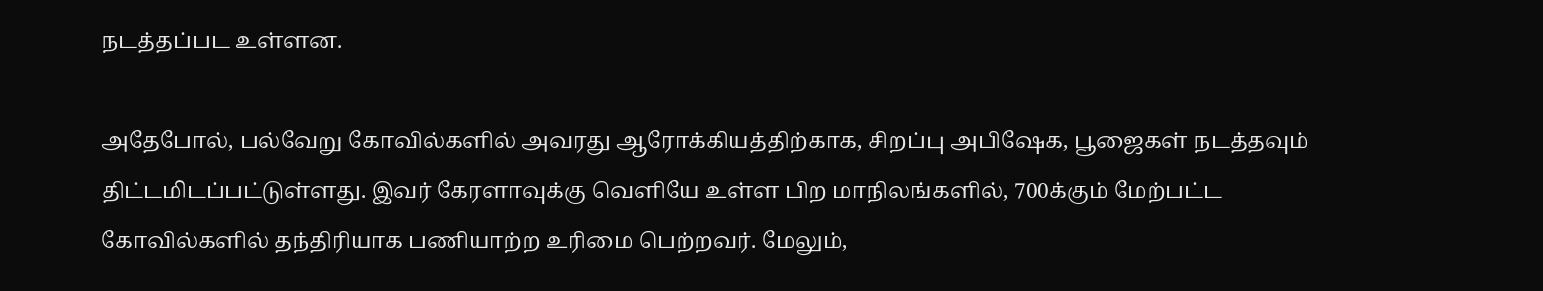நடத்தப்பட உள்ளன.

அதேபோல், பல்வேறு கோவில்களில் அவரது ஆரோக்கியத்திற்காக, சிறப்பு அபிஷேக, பூஜைகள் நடத்தவும் திட்டமிடப்பட்டுள்ளது. இவர் கேரளாவுக்கு வெளியே உள்ள பிற மாநிலங்களில், 700க்கும் மேற்பட்ட கோவில்களில் தந்திரியாக பணியாற்ற உரிமை பெற்றவர். மேலும்,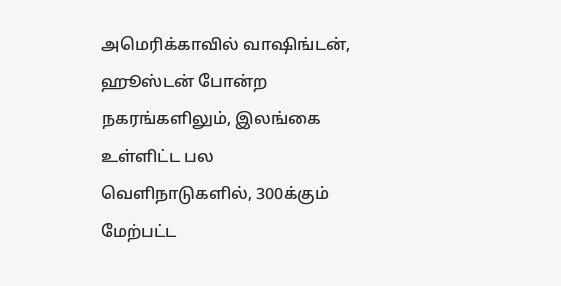அமெரிக்காவில் வாஷிங்டன், ஹூஸ்டன் போன்ற நகரங்களிலும், இலங்கை உள்ளிட்ட பல வெளிநாடுகளில், 300க்கும் மேற்பட்ட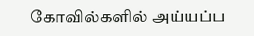கோவில்களில் அய்யப்ப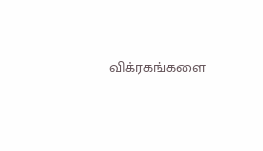விக்ரகங்களை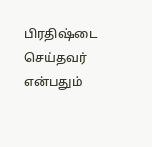பிரதிஷ்டை செய்தவர் என்பதும்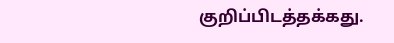குறிப்பிடத்தக்கது.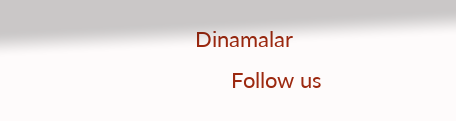Dinamalar
      Follow us